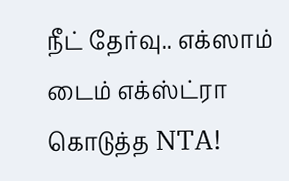நீட் தேர்வு.. எக்ஸாம் டைம் எக்ஸ்ட்ரா கொடுத்த NTA!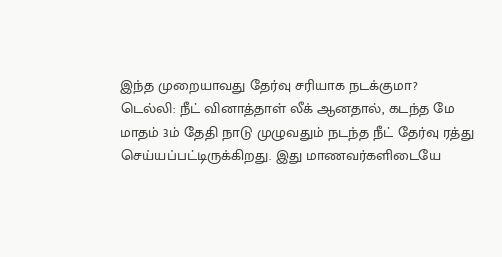இந்த முறையாவது தேர்வு சரியாக நடக்குமா?
டெல்லி: நீட் வினாத்தாள் லீக் ஆனதால், கடந்த மே மாதம் 3ம் தேதி நாடு முழுவதும் நடந்த நீட் தேர்வு ரத்து செய்யப்பட்டிருக்கிறது. இது மாணவர்களிடையே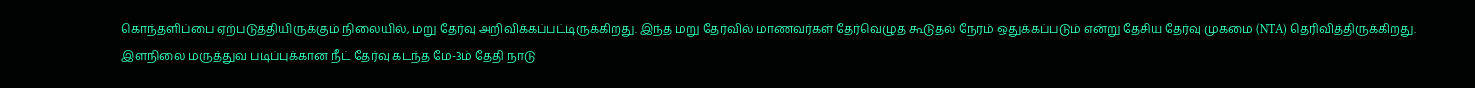கொந்தளிப்பை ஏற்படுத்தியிருக்கும் நிலையில், மறு தேர்வு அறிவிக்கப்பட்டிருக்கிறது. இந்த மறு தேர்வில் மாணவர்கள் தேர்வெழுத கூடுதல் நேரம் ஒதுக்கப்படும் என்று தேசிய தேர்வு முகமை (NTA) தெரிவித்திருக்கிறது.
இளநிலை மருத்துவ படிப்புக்கான நீட் தேர்வு கடந்த மே-3ம் தேதி நாடு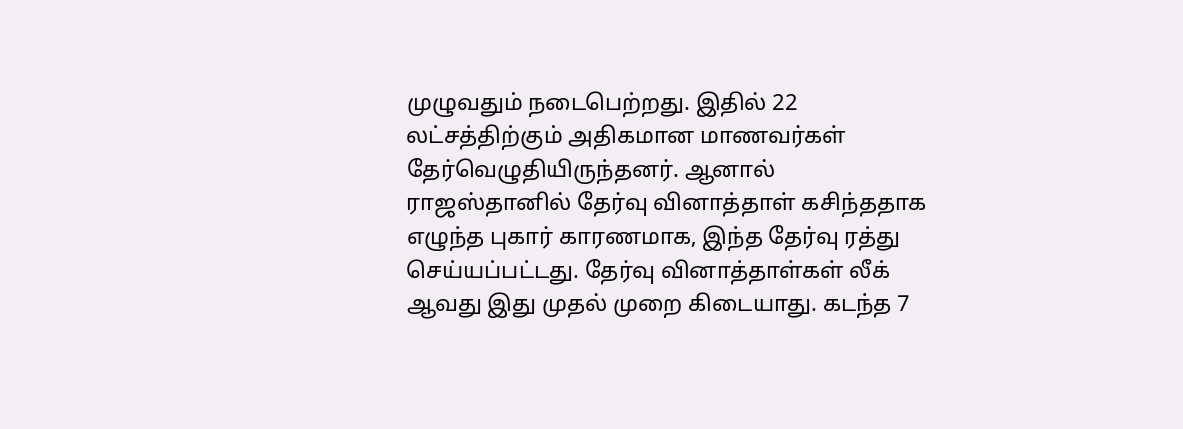முழுவதும் நடைபெற்றது. இதில் 22 லட்சத்திற்கும் அதிகமான மாணவர்கள் தேர்வெழுதியிருந்தனர். ஆனால் ராஜஸ்தானில் தேர்வு வினாத்தாள் கசிந்ததாக எழுந்த புகார் காரணமாக, இந்த தேர்வு ரத்து செய்யப்பட்டது. தேர்வு வினாத்தாள்கள் லீக் ஆவது இது முதல் முறை கிடையாது. கடந்த 7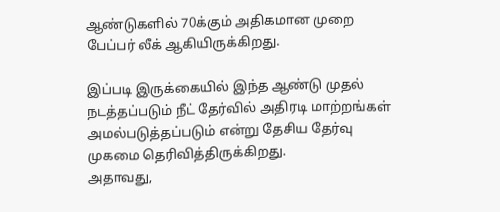ஆண்டுகளில் 70க்கும் அதிகமான முறை பேப்பர் லீக் ஆகியிருக்கிறது.

இப்படி இருக்கையில் இந்த ஆண்டு முதல் நடத்தப்படும் நீட் தேர்வில் அதிரடி மாற்றங்கள் அமல்படுத்தப்படும் என்று தேசிய தேர்வு முகமை தெரிவித்திருக்கிறது.
அதாவது,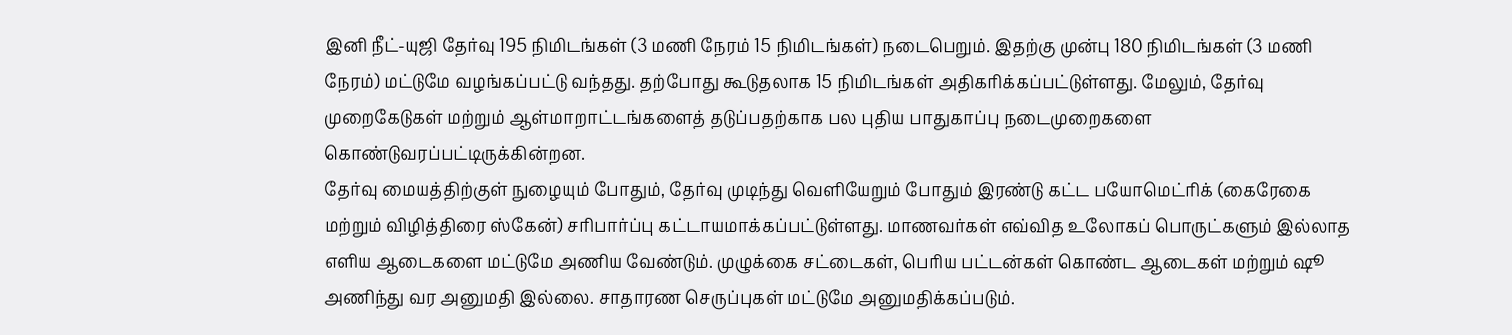இனி நீட்-யுஜி தேர்வு 195 நிமிடங்கள் (3 மணி நேரம் 15 நிமிடங்கள்) நடைபெறும். இதற்கு முன்பு 180 நிமிடங்கள் (3 மணி நேரம்) மட்டுமே வழங்கப்பட்டு வந்தது. தற்போது கூடுதலாக 15 நிமிடங்கள் அதிகரிக்கப்பட்டுள்ளது. மேலும், தேர்வு முறைகேடுகள் மற்றும் ஆள்மாறாட்டங்களைத் தடுப்பதற்காக பல புதிய பாதுகாப்பு நடைமுறைகளை கொண்டுவரப்பட்டிருக்கின்றன.
தேர்வு மையத்திற்குள் நுழையும் போதும், தேர்வு முடிந்து வெளியேறும் போதும் இரண்டு கட்ட பயோமெட்ரிக் (கைரேகை மற்றும் விழித்திரை ஸ்கேன்) சரிபார்ப்பு கட்டாயமாக்கப்பட்டுள்ளது. மாணவர்கள் எவ்வித உலோகப் பொருட்களும் இல்லாத எளிய ஆடைகளை மட்டுமே அணிய வேண்டும். முழுக்கை சட்டைகள், பெரிய பட்டன்கள் கொண்ட ஆடைகள் மற்றும் ஷூ அணிந்து வர அனுமதி இல்லை. சாதாரண செருப்புகள் மட்டுமே அனுமதிக்கப்படும்.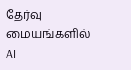தேர்வு மையங்களில் AI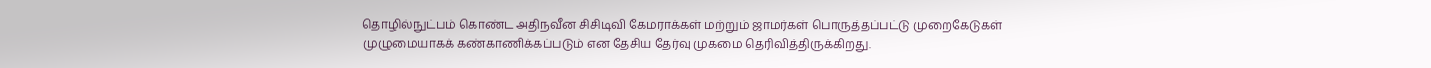தொழில்நுட்பம் கொண்ட அதிநவீன சிசிடிவி கேமராக்கள் மற்றும் ஜாமர்கள் பொருத்தப்பட்டு முறைகேடுகள் முழுமையாகக் கண்காணிக்கப்படும் என தேசிய தேர்வு முகமை தெரிவித்திருக்கிறது.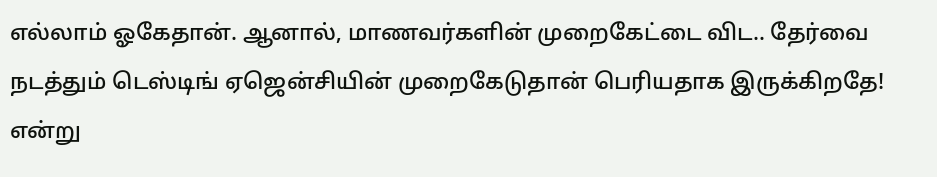எல்லாம் ஓகேதான். ஆனால், மாணவர்களின் முறைகேட்டை விட.. தேர்வை நடத்தும் டெஸ்டிங் ஏஜென்சியின் முறைகேடுதான் பெரியதாக இருக்கிறதே! என்று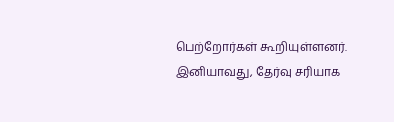பெற்றோர்கள் கூறியுள்ளனர். இனியாவது, தேர்வு சரியாக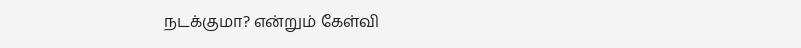நடக்குமா? என்றும் கேள்வி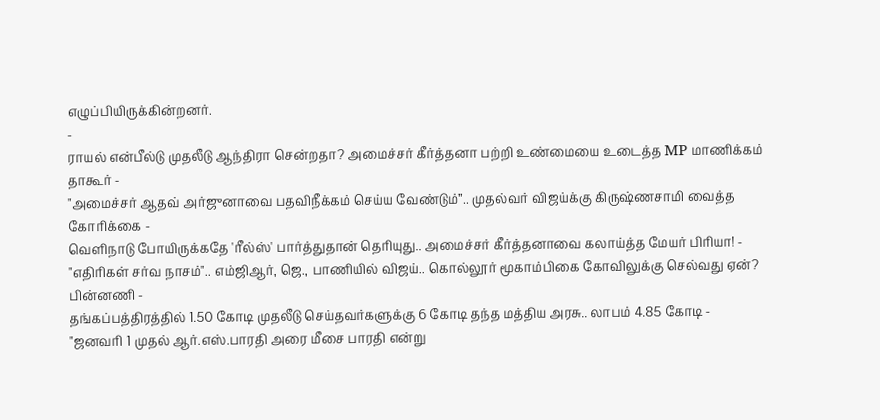எழுப்பியிருக்கின்றனர்.
-
ராயல் என்பீல்டு முதலீடு ஆந்திரா சென்றதா? அமைச்சர் கீர்த்தனா பற்றி உண்மையை உடைத்த MP மாணிக்கம் தாகூர் -
"அமைச்சர் ஆதவ் அர்ஜுனாவை பதவிநீக்கம் செய்ய வேண்டும்”.. முதல்வர் விஜய்க்கு கிருஷ்ணசாமி வைத்த கோரிக்கை -
வெளிநாடு போயிருக்கதே 'ரீல்ஸ்' பார்த்துதான் தெரியுது.. அமைச்சர் கீர்த்தனாவை கலாய்த்த மேயர் பிரியா! -
"எதிரிகள் சர்வ நாசம்".. எம்ஜிஆர், ஜெ., பாணியில் விஜய்.. கொல்லூர் மூகாம்பிகை கோவிலுக்கு செல்வது ஏன்? பின்னணி -
தங்கப்பத்திரத்தில் 1.50 கோடி முதலீடு செய்தவர்களுக்கு 6 கோடி தந்த மத்திய அரசு.. லாபம் 4.85 கோடி -
"ஜனவரி 1 முதல் ஆர்.எஸ்.பாரதி அரை மீசை பாரதி என்று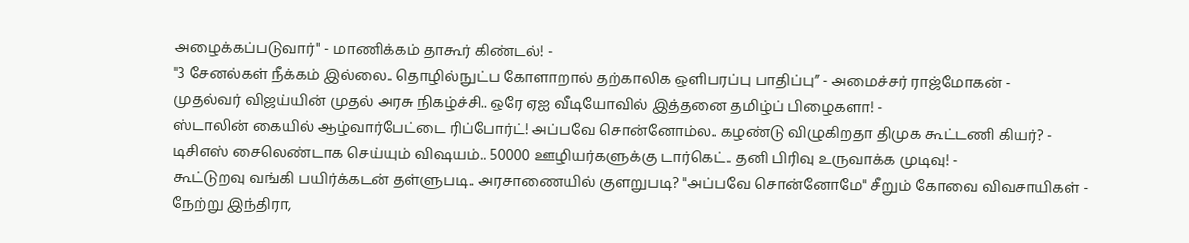அழைக்கப்படுவார்" - மாணிக்கம் தாகூர் கிண்டல்! -
"3 சேனல்கள் நீக்கம் இல்லை.. தொழில்நுட்ப கோளாறால் தற்காலிக ஒளிபரப்பு பாதிப்பு” - அமைச்சர் ராஜ்மோகன் -
முதல்வர் விஜய்யின் முதல் அரசு நிகழ்ச்சி.. ஒரே ஏஐ வீடியோவில் இத்தனை தமிழ்ப் பிழைகளா! -
ஸ்டாலின் கையில் ஆழ்வார்பேட்டை ரிப்போர்ட்! அப்பவே சொன்னோம்ல.. கழண்டு விழுகிறதா திமுக கூட்டணி கியர்? -
டிசிஎஸ் சைலெண்டாக செய்யும் விஷயம்.. 50000 ஊழியர்களுக்கு டார்கெட்.. தனி பிரிவு உருவாக்க முடிவு! -
கூட்டுறவு வங்கி பயிர்க்கடன் தள்ளுபடி.. அரசாணையில் குளறுபடி? "அப்பவே சொன்னோமே" சீறும் கோவை விவசாயிகள் -
நேற்று இந்திரா,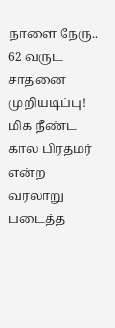நாளை நேரு.. 62 வருட சாதனை முறியடிப்பு! மிக நீண்ட கால பிரதமர் என்ற வரலாறு படைத்த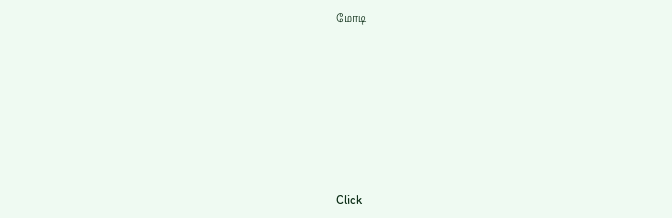மோடி












Click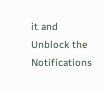it and Unblock the Notifications